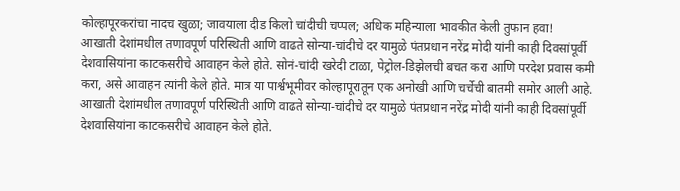कोल्हापूरकरांचा नादच खुळा; जावयाला दीड किलो चांदीची चप्पल; अधिक महिन्याला भावकीत केली तुफान हवा!
आखाती देशांमधील तणावपूर्ण परिस्थिती आणि वाढते सोन्या-चांदीचे दर यामुळे पंतप्रधान नरेंद्र मोदी यांनी काही दिवसांपूर्वी देशवासियांना काटकसरीचे आवाहन केले होते. सोनं-चांदी खरेदी टाळा, पेट्रोल-डिझेलची बचत करा आणि परदेश प्रवास कमी करा, असे आवाहन त्यांनी केले होते. मात्र या पार्श्वभूमीवर कोल्हापूरातून एक अनोखी आणि चर्चेची बातमी समोर आली आहे.
आखाती देशांमधील तणावपूर्ण परिस्थिती आणि वाढते सोन्या-चांदीचे दर यामुळे पंतप्रधान नरेंद्र मोदी यांनी काही दिवसांपूर्वी देशवासियांना काटकसरीचे आवाहन केले होते.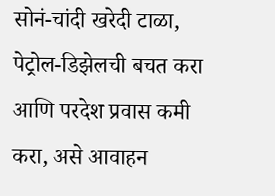सोनं-चांदी खरेदी टाळा, पेट्रोल-डिझेलची बचत करा आणि परदेश प्रवास कमी करा, असे आवाहन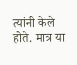त्यांनी केले होते. मात्र या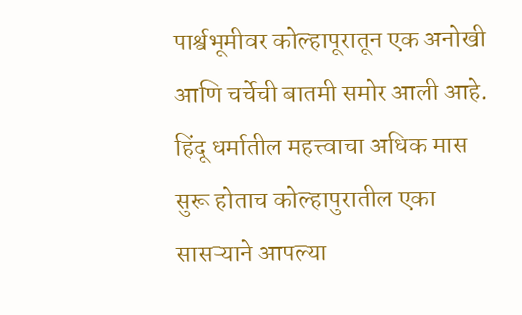पार्श्वभूमीवर कोल्हापूरातून एक अनोखी आणि चर्चेची बातमी समोर आली आहे.
हिंदू धर्मातील महत्त्वाचा अधिक मास सुरू होताच कोल्हापुरातील एका सासऱ्याने आपल्या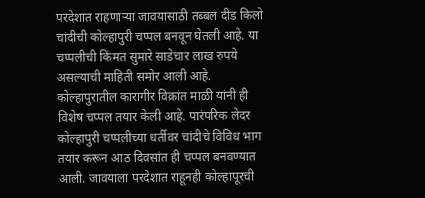परदेशात राहणाऱ्या जावयासाठी तब्बल दीड किलो चांदीची कोल्हापुरी चप्पल बनवून घेतली आहे. या चप्पलीची किंमत सुमारे साडेचार लाख रुपये असल्याची माहिती समोर आली आहे.
कोल्हापुरातील कारागीर विक्रांत माळी यांनी ही विशेष चप्पल तयार केली आहे. पारंपरिक लेदर कोल्हापुरी चप्पलीच्या धर्तीवर चांदीचे विविध भाग तयार करून आठ दिवसांत ही चप्पल बनवण्यात आली. जावयाला परदेशात राहूनही कोल्हापूरची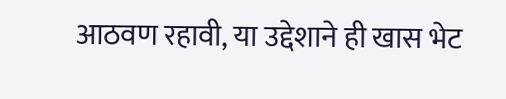आठवण रहावी, या उद्देशाने ही खास भेट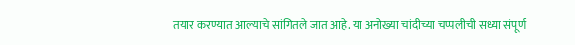तयार करण्यात आल्याचे सांगितले जात आहे. या अनोख्या चांदीच्या चप्पलीची सध्या संपूर्ण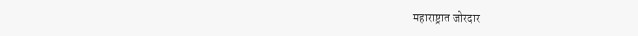महाराष्ट्रात जोरदार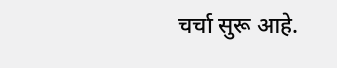चर्चा सुरू आहे.